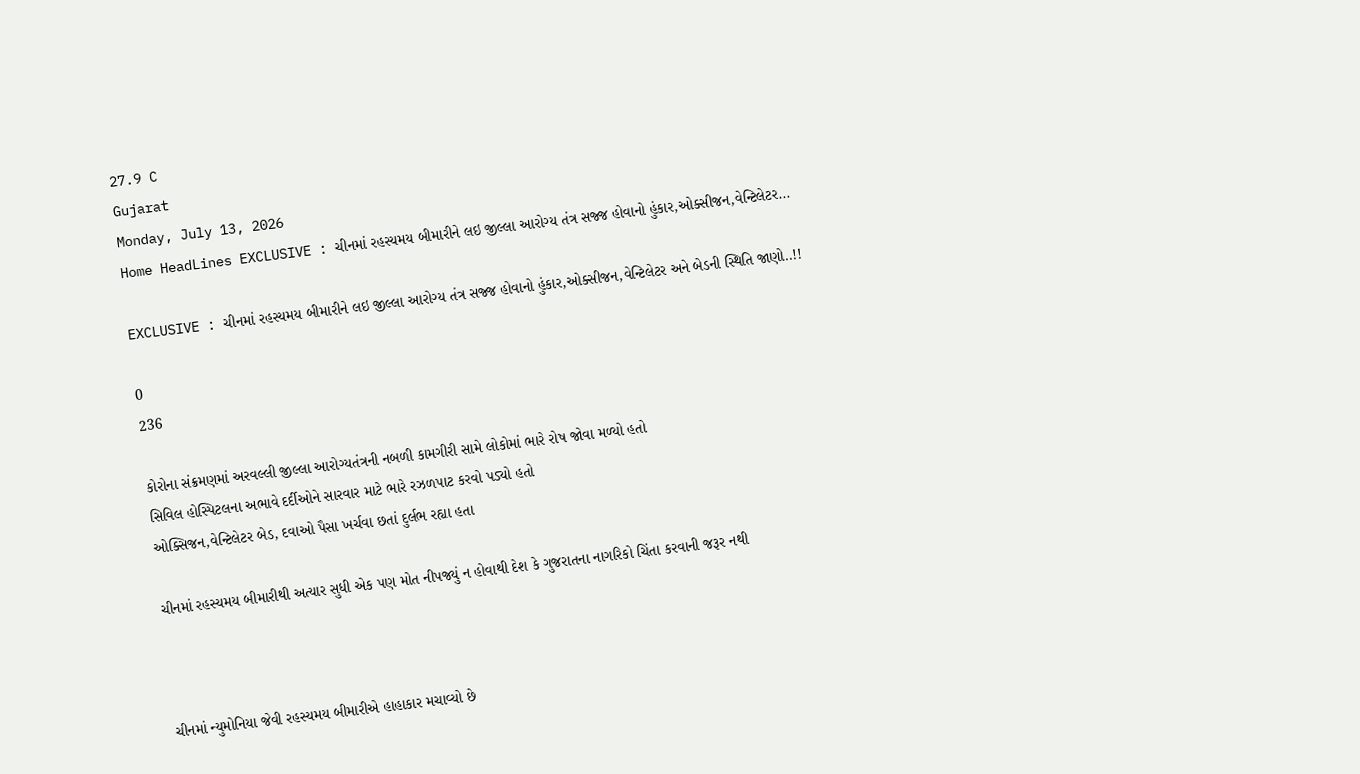27.9 C
Gujarat
Monday, July 13, 2026
Home HeadLines EXCLUSIVE : ચીનમાં રહસ્યમય બીમારીને લઇ જીલ્લા આરોગ્ય તંત્ર સજ્જ હોવાનો હુંકાર,ઓક્સીજન,વેન્ટિલેટર...

EXCLUSIVE : ચીનમાં રહસ્યમય બીમારીને લઇ જીલ્લા આરોગ્ય તંત્ર સજ્જ હોવાનો હુંકાર,ઓક્સીજન,વેન્ટિલેટર અને બેડની સ્થિતિ જાણો..!!

0
236

કોરોના સંક્રમણમાં અરવલ્લી જીલ્લા આરોગ્યતંત્રની નબળી કામગીરી સામે લોકોમાં ભારે રોષ જોવા મળ્યો હતો
સિવિલ હોસ્પિટલના અભાવે દર્દીઓને સારવાર માટે ભારે રઝળપાટ કરવો પડ્યો હતો
ઓક્સિજન,વેન્ટિલેટર બેડ, દવાઓ પૈસા ખર્ચવા છતાં દુર્લભ રહ્યા હતા

ચીનમાં રહસ્યમય બીમારીથી અત્યાર સુધી એક પણ મોત નીપજ્યું ન હોવાથી દેશ કે ગુજરાતના નાગરિકો ચિંતા કરવાની જરૂર નથી



ચીનમાં ન્યુમોનિયા જેવી રહસ્યમય બીમારીએ હાહાકાર મચાવ્યો છે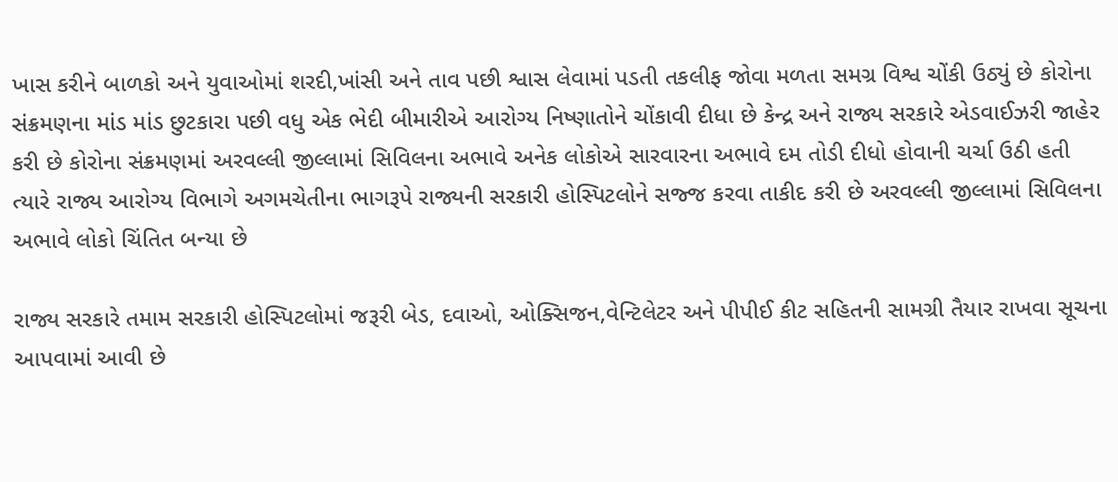ખાસ કરીને બાળકો અને યુવાઓમાં શરદી,ખાંસી અને તાવ પછી શ્વાસ લેવામાં પડતી તકલીફ જોવા મળતા સમગ્ર વિશ્વ ચોંકી ઉઠ્યું છે કોરોના સંક્રમણના માંડ માંડ છુટકારા પછી વધુ એક ભેદી બીમારીએ આરોગ્ય નિષ્ણાતોને ચોંકાવી દીધા છે કેન્દ્ર અને રાજ્ય સરકારે એડવાઈઝરી જાહેર કરી છે કોરોના સંક્રમણમાં અરવલ્લી જીલ્લામાં સિવિલના અભાવે અનેક લોકોએ સારવારના અભાવે દમ તોડી દીધો હોવાની ચર્ચા ઉઠી હતી ત્યારે રાજ્ય આરોગ્ય વિભાગે અગમચેતીના ભાગરૂપે રાજ્યની સરકારી હોસ્પિટલોને સજ્જ કરવા તાકીદ કરી છે અરવલ્લી જીલ્લામાં સિવિલના અભાવે લોકો ચિંતિત બન્યા છે

રાજ્ય સરકારે તમામ સરકારી હોસ્પિટલોમાં જરૂરી બેડ, દવાઓ, ઓક્સિજન,વેન્ટિલેટર અને પીપીઈ કીટ સહિતની સામગ્રી તૈયાર રાખવા સૂચના આપવામાં આવી છે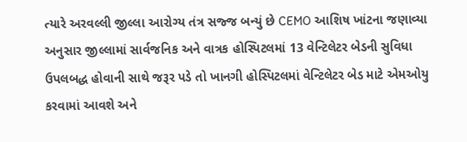ત્યારે અરવલ્લી જીલ્લા આરોગ્ય તંત્ર સજ્જ બન્યું છે CEMO આશિષ ખાંટના જણાવ્યા અનુસાર જીલ્લામાં સાર્વજનિક અને વાત્રક હોસ્પિટલમાં 13 વેન્ટિલેટર બેડની સુવિધા ઉપલબદ્ધ હોવાની સાથે જરૂર પડે તો ખાનગી હોસ્પિટલમાં વેન્ટિલેટર બેડ માટે એમઓયુ કરવામાં આવશે અને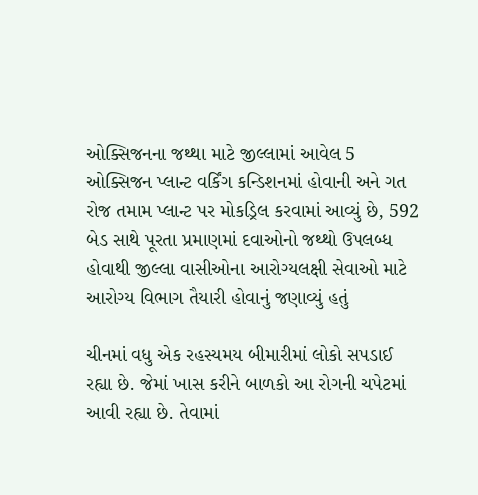ઓક્સિજનના જથ્થા માટે જીલ્લામાં આવેલ 5 ઓક્સિજન પ્લાન્ટ વર્કિંગ કન્ડિશનમાં હોવાની અને ગત રોજ તમામ પ્લાન્ટ પર મોકડ્રિલ કરવામાં આવ્યું છે, 592 બેડ સાથે પૂરતા પ્રમાણમાં દવાઓનો જથ્થો ઉપલબ્ધ હોવાથી જીલ્લા વાસીઓના આરોગ્યલક્ષી સેવાઓ માટે આરોગ્ય વિભાગ તૈયારી હોવાનું જણાવ્યું હતું

ચીનમાં વધુ એક રહસ્યમય બીમારીમાં લોકો સપડાઈ રહ્યા છે. જેમાં ખાસ કરીને બાળકો આ રોગની ચપેટમાં આવી રહ્યા છે. તેવામાં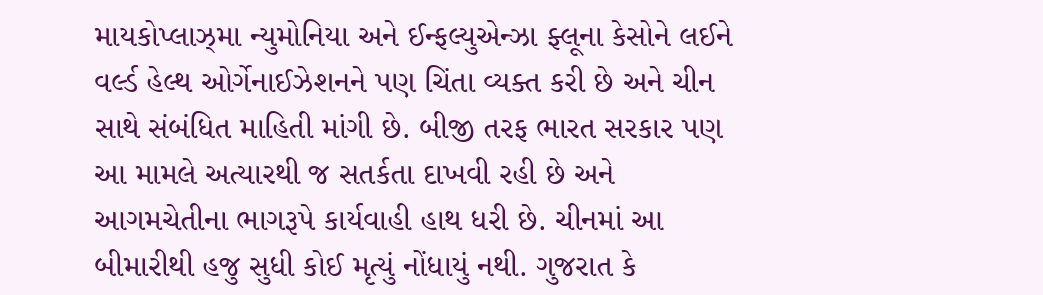માયકોપ્લાઝ્મા ન્યુમોનિયા અને ઈન્ફલ્યુએન્ઝા ફ્લૂના કેસોને લઈને વર્લ્ડ હેલ્થ ઓર્ગેનાઈઝેશનને પણ ચિંતા વ્યક્ત કરી છે અને ચીન સાથે સંબંધિત માહિતી માંગી છે. બીજી તરફ ભારત સરકાર પણ આ મામલે અત્યારથી જ સતર્કતા દાખવી રહી છે અને આગમચેતીના ભાગરૂપે કાર્યવાહી હાથ ધરી છે. ચીનમાં આ બીમારીથી હજુ સુધી કોઈ મૃત્યું નોંધાયું નથી. ગુજરાત કે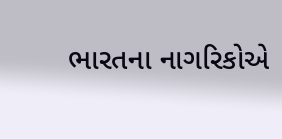ભારતના નાગરિકોએ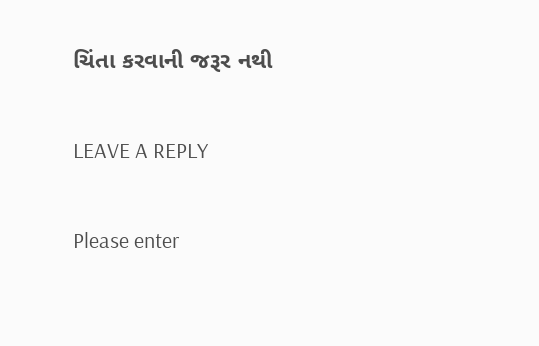ચિંતા કરવાની જરૂર નથી

LEAVE A REPLY

Please enter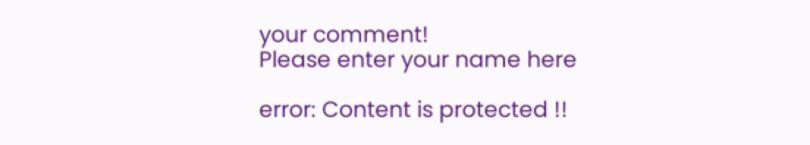your comment!
Please enter your name here

error: Content is protected !!